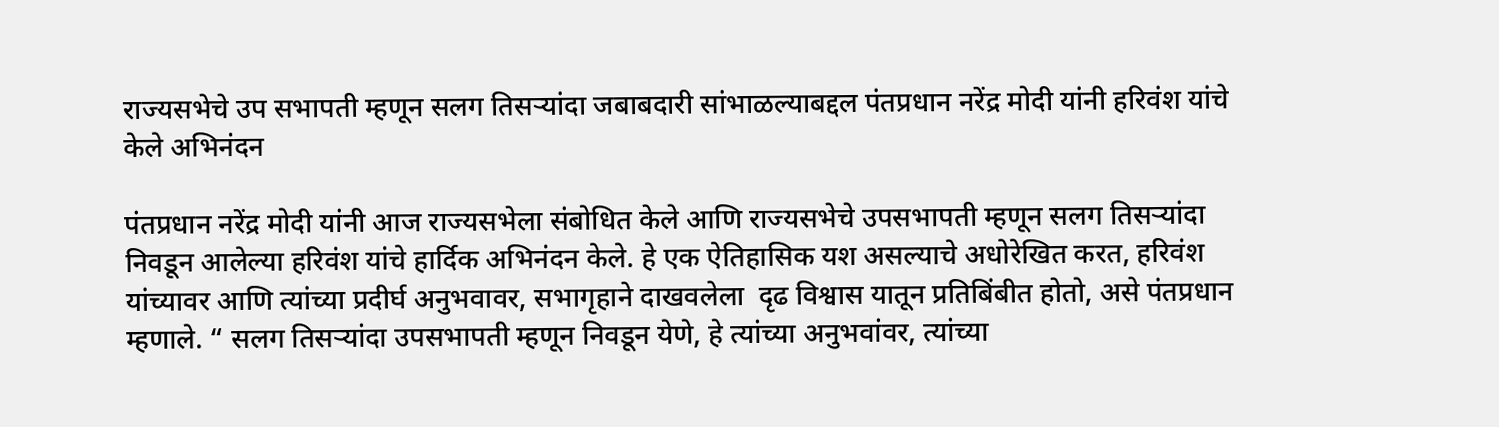राज्यसभेचे उप सभापती म्हणून सलग तिसऱ्यांदा जबाबदारी सांभाळल्याबद्दल पंतप्रधान नरेंद्र मोदी यांनी हरिवंश यांचे केले अभिनंदन

पंतप्रधान नरेंद्र मोदी यांनी आज राज्यसभेला संबोधित केले आणि राज्यसभेचे उपसभापती म्हणून सलग तिसऱ्यांदा निवडून आलेल्या हरिवंश यांचे हार्दिक अभिनंदन केले. हे एक ऐतिहासिक यश असल्याचे अधोरेखित करत, हरिवंश यांच्यावर आणि त्यांच्या प्रदीर्घ अनुभवावर, सभागृहाने दाखवलेला  दृढ विश्वास यातून प्रतिबिंबीत होतो, असे पंतप्रधान म्हणाले. “ सलग तिसऱ्यांदा उपसभापती म्हणून निवडून येणे, हे त्यांच्या अनुभवांवर, त्यांच्या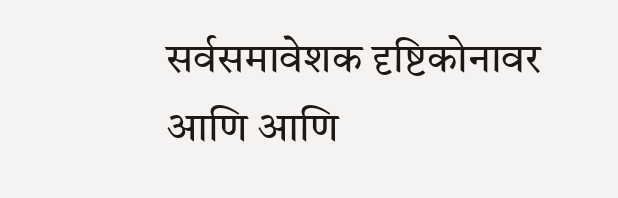सर्वसमावेशक दृष्टिकोनावर आणि आणि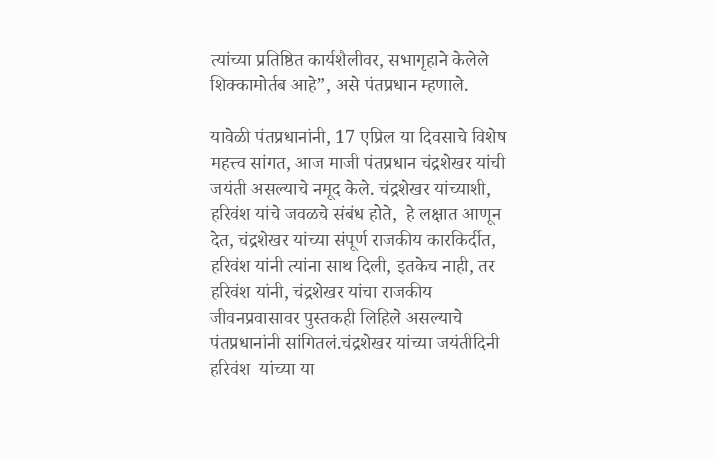त्यांच्या प्रतिष्ठित कार्यशैलीवर, सभागृहाने केलेले शिक्कामोर्तब आहे”, असे पंतप्रधान म्हणाले.

यावेळी पंतप्रधानांनी, 17 एप्रिल या दिवसाचे विशेष महत्त्व सांगत, आज माजी पंतप्रधान चंद्रशेखर यांची जयंती असल्याचे नमूद केले. चंद्रशेखर यांच्याशी, हरिवंश यांचे जवळचे संबंध होते,  हे लक्षात आणून देत, चंद्रशेखर यांच्या संपूर्ण राजकीय कारकिर्दीत, हरिवंश यांनी त्यांना साथ दिली, इतकेच नाही, तर हरिवंश यांनी, चंद्रशेखर यांचा राजकीय जीवनप्रवासावर पुस्तकही लिहिले असल्याचे  पंतप्रधानांनी सांगितलं.चंद्रशेखर यांच्या जयंतीदिनी हरिवंश  यांच्या या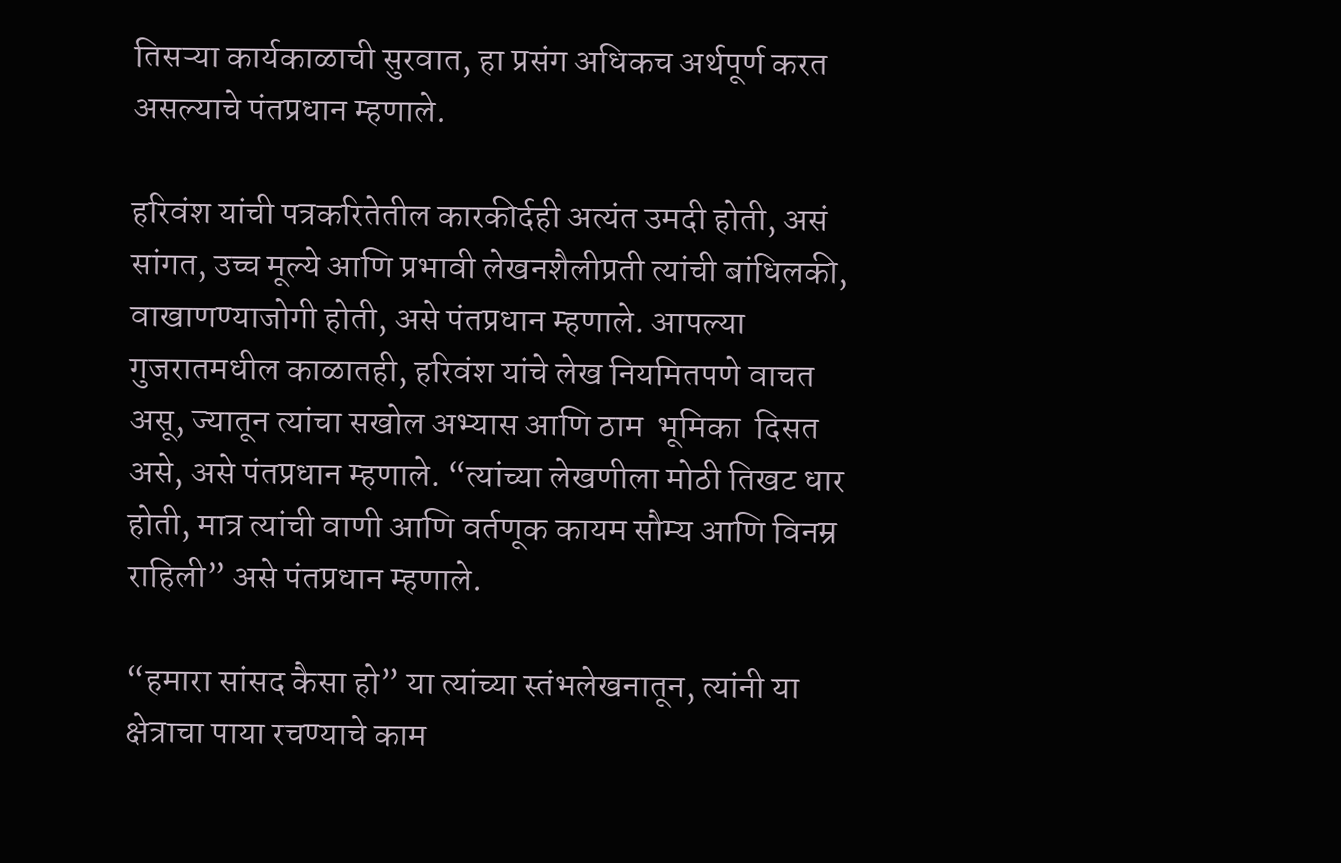तिसऱ्या कार्यकाळाची सुरवात, हा प्रसंग अधिकच अर्थपूर्ण करत असल्याचे पंतप्रधान म्हणाले.

हरिवंश यांची पत्रकरितेतील कारकीर्दही अत्यंत उमदी होती, असं सांगत, उच्च मूल्ये आणि प्रभावी लेखनशैलीप्रती त्यांची बांधिलकी, वाखाणण्याजोगी होती, असे पंतप्रधान म्हणाले. आपल्या  गुजरातमधील काळातही, हरिवंश यांचे लेख नियमितपणे वाचत असू, ज्यातून त्यांचा सखोल अभ्यास आणि ठाम  भूमिका  दिसत असे, असे पंतप्रधान म्हणाले. “त्यांच्या लेखणीला मोठी तिखट धार होती, मात्र त्यांची वाणी आणि वर्तणूक कायम सौम्य आणि विनम्र राहिली” असे पंतप्रधान म्हणाले.

“हमारा सांसद कैसा हो” या त्यांच्या स्तंभलेखनातून, त्यांनी या क्षेत्राचा पाया रचण्याचे काम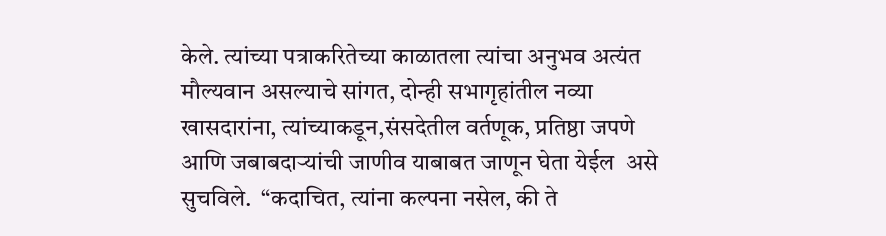केले. त्यांच्या पत्राकरितेच्या काळातला त्यांचा अनुभव अत्यंत मौल्यवान असल्याचे सांगत, दोन्ही सभागृहांतील नव्या खासदारांना, त्यांच्याकडून,संसदेतील वर्तणूक, प्रतिष्ठा जपणे आणि जबाबदाऱ्यांची जाणीव याबाबत जाणून घेता येईल  असे सुचविले.  “कदाचित, त्यांना कल्पना नसेल, की ते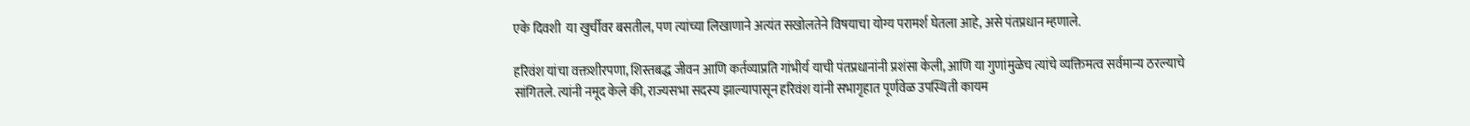एके दिवशी  या खुर्चीवर बसतील, पण त्यांच्या लिखाणाने अत्यंत सखोलतेने विषयाचा योग्य परामर्श घेतला आहे, असे पंतप्रधान म्हणाले.

हरिवंश यांचा वक्तशीरपणा, शिस्तबद्ध जीवन आणि कर्तव्याप्रति गांभीर्य याची पंतप्रधानांनी प्रशंसा केली, आणि या गुणांमुळेच त्यांचे व्यक्तिमत्व सर्वमान्य ठरल्याचे सांगितले. त्यांनी नमूद केले की, राज्यसभा सदस्य झाल्यापासून हरिवंश यांनी सभागृहात पूर्णवेळ उपस्थिती कायम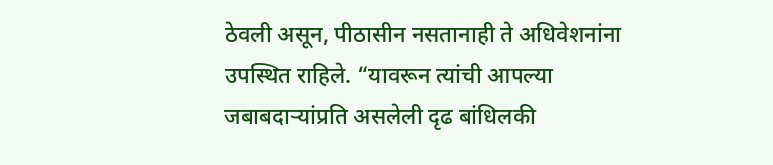ठेवली असून, पीठासीन नसतानाही ते अधिवेशनांना उपस्थित राहिले. “यावरून त्यांची आपल्या जबाबदाऱ्यांप्रति असलेली दृढ बांधिलकी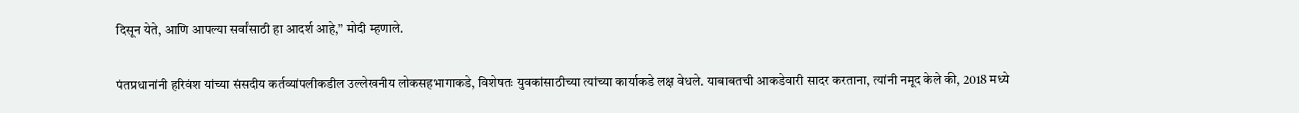दिसून येते, आणि आपल्या सर्वांसाठी हा आदर्श आहे,” मोदी म्हणाले.

पंतप्रधानांनी हरिवंश यांच्या संसदीय कर्तव्यांपलीकडील उल्लेखनीय लोकसहभागाकडे, विशेषतः युवकांसाठीच्या त्यांच्या कार्याकडे लक्ष वेधले. याबाबतची आकडेवारी सादर करताना, त्यांनी नमूद केले की, 2018 मध्ये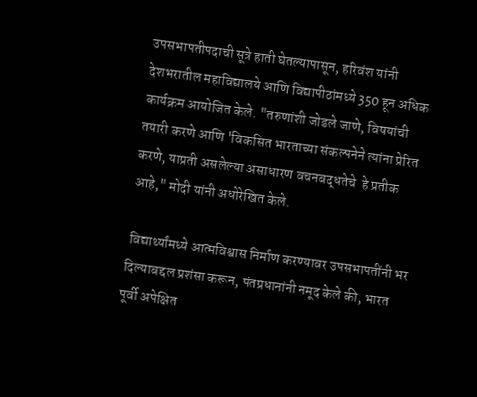उपसभापतीपदाची सूत्रे हाती घेतल्यापासून, हरिवंश यांनी देशभरातील महाविद्यालये आणि विद्यापीठांमध्ये 350 हून अधिक कार्यक्रम आयोजित केले. "तरुणांशी जोडले जाणे, विषयांची तयारी करणे आणि 'विकसित भारताच्या संकल्पनेने त्यांना प्रेरित करणे, याप्रती असलेल्या असाधारण वचनबद्धतेचे  हे प्रतीक आहे," मोदी यांनी अधोरेखित केले.

 विद्यार्थ्यांमध्ये आत्मविश्वास निर्माण करण्यावर उपसभापतींनी भर दिल्याबद्दल प्रशंसा करून, पंतप्रधानांनी नमूद केले की, भारत पूर्वी अपेक्षित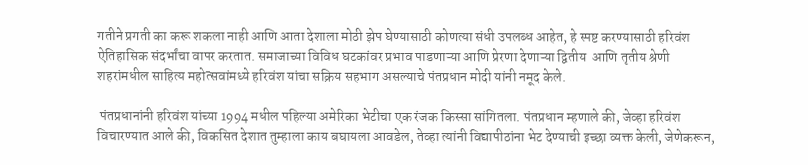गतीने प्रगती का करू शकला नाही आणि आता देशाला मोठी झेप घेण्यासाठी कोणत्या संधी उपलब्ध आहेत, हे स्पष्ट करण्यासाठी हरिवंश ऐतिहासिक संदर्भांचा वापर करतात. समाजाच्या विविध घटकांवर प्रभाव पाडणाऱ्या आणि प्रेरणा देणाऱ्या द्वितीय  आणि तृतीय श्रेणी शहरांमधील साहित्य महोत्सवांमध्ये हरिवंश यांचा सक्रिय सहभाग असल्याचे पंतप्रधान मोदी यांनी नमूद केले.

 पंतप्रधानांनी हरिवंश यांच्या 1994 मधील पहिल्या अमेरिका भेटीचा एक रंजक किस्सा सांगितला. पंतप्रधान म्हणाले की, जेव्हा हरिवंश विचारण्यात आले की, विकसित देशात तुम्हाला काय बघायला आवडेल, तेव्हा त्यांनी विद्यापीठांना भेट देण्याची इच्छा व्यक्त केली, जेणेकरून,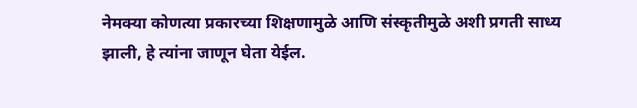नेमक्या कोणत्या प्रकारच्या शिक्षणामुळे आणि संस्कृतीमुळे अशी प्रगती साध्य झाली, हे त्यांना जाणून घेता येईल.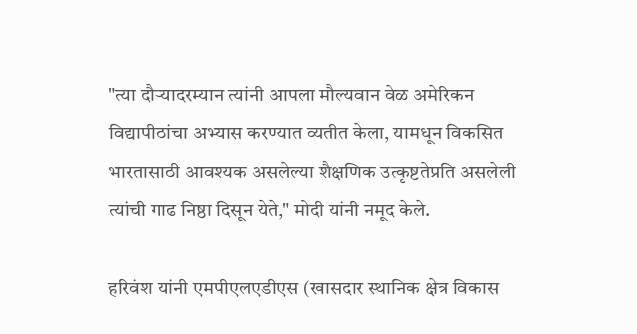"त्या दौऱ्यादरम्यान त्यांनी आपला मौल्यवान वेळ अमेरिकन विद्यापीठांचा अभ्यास करण्यात व्यतीत केला, यामधून विकसित भारतासाठी आवश्यक असलेल्या शैक्षणिक उत्कृष्टतेप्रति असलेली त्यांची गाढ निष्ठा दिसून येते," मोदी यांनी नमूद केले.

हरिवंश यांनी एमपीएलएडीएस (खासदार स्थानिक क्षेत्र विकास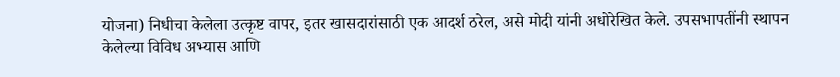योजना) निधीचा केलेला उत्कृष्ट वापर, इतर खासदारांसाठी एक आदर्श ठरेल, असे मोदी यांनी अधोरेखित केले. उपसभापतींनी स्थापन केलेल्या विविध अभ्यास आणि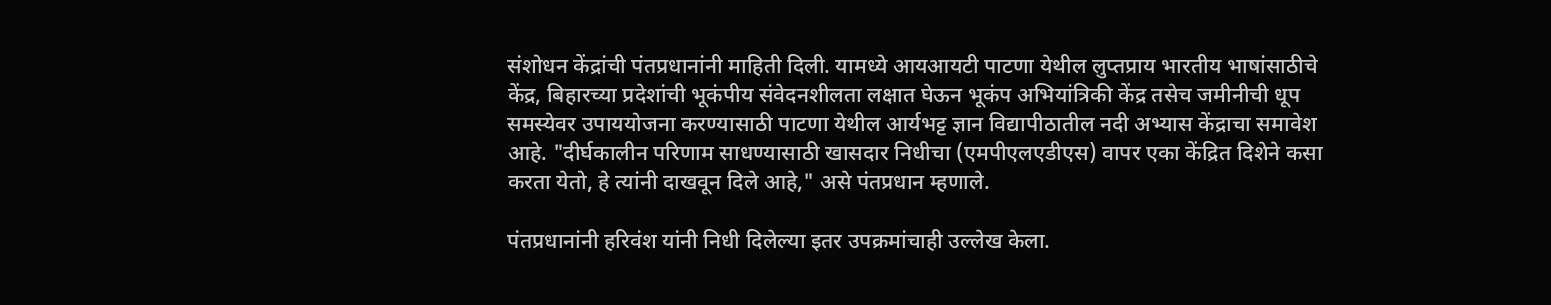संशोधन केंद्रांची पंतप्रधानांनी माहिती दिली. यामध्ये आयआयटी पाटणा येथील लुप्तप्राय भारतीय भाषांसाठीचे केंद्र, बिहारच्या प्रदेशांची भूकंपीय संवेदनशीलता लक्षात घेऊन भूकंप अभियांत्रिकी केंद्र तसेच जमीनीची धूप समस्येवर उपाययोजना करण्यासाठी पाटणा येथील आर्यभट्ट ज्ञान विद्यापीठातील नदी अभ्यास केंद्राचा समावेश आहे. "दीर्घकालीन परिणाम साधण्यासाठी खासदार निधीचा (एमपीएलएडीएस) वापर एका केंद्रित दिशेने कसा करता येतो, हे त्यांनी दाखवून दिले आहे," असे पंतप्रधान म्हणाले.

पंतप्रधानांनी हरिवंश यांनी निधी दिलेल्या इतर उपक्रमांचाही उल्लेख केला.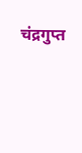चंद्रगुप्त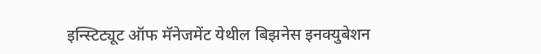इन्स्टिट्यूट ऑफ मॅनेजमेंट येथील बिझनेस इनक्युबेशन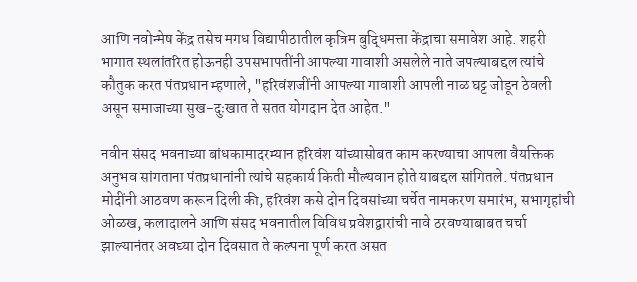आणि नवोन्मेष केंद्र तसेच मगध विद्यापीठातील कृत्रिम बुद्धिमत्ता केंद्राचा समावेश आहे. शहरी भागात स्थलांतरित होऊनही उपसभापतींनी आपल्या गावाशी असलेले नाते जपल्याबद्दल त्यांचे कौतुक करत पंतप्रधान म्हणाले, "हरिवंशजींनी आपल्या गावाशी आपली नाळ घट्ट जोडून ठेवली असून समाजाच्या सुख-दुःखात ते सतत योगदान देत आहेत."

नवीन संसद भवनाच्या बांधकामादरम्यान हरिवंश यांच्यासोबत काम करण्याचा आपला वैयक्तिक अनुभव सांगताना पंतप्रधानांनी त्यांचे सहकार्य किती मौल्यवान होते याबद्दल सांगितले. पंतप्रधान मोदींनी आठवण करून दिली की, हरिवंश कसे दोन दिवसांच्या चर्चेत नामकरण समारंभ, सभागृहांची ओळख, कलादालने आणि संसद भवनातील विविध प्रवेशद्वारांची नावे ठरवण्याबाबत चर्चा झाल्यानंतर अवघ्या दोन दिवसात ते कल्पना पूर्ण करत असत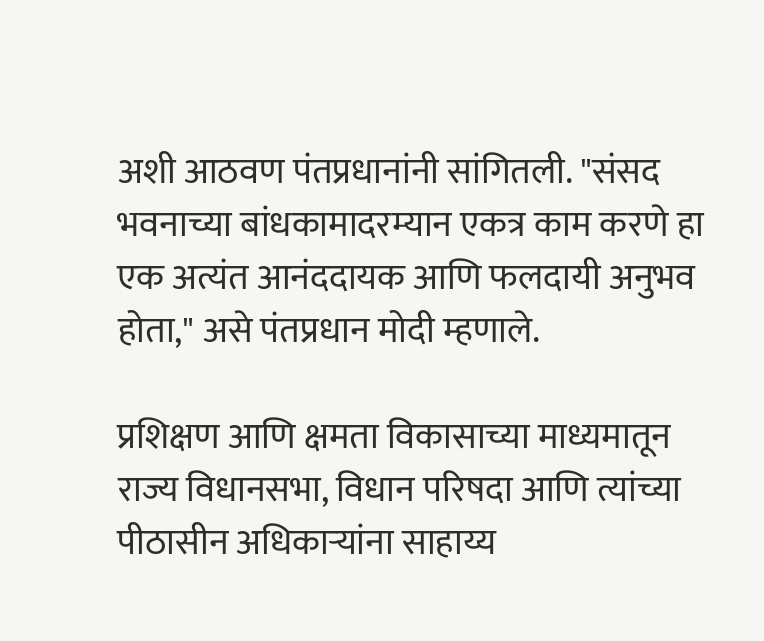अशी आठवण पंतप्रधानांनी सांगितली. "संसद भवनाच्या बांधकामादरम्यान एकत्र काम करणे हा एक अत्यंत आनंददायक आणि फलदायी अनुभव होता," असे पंतप्रधान मोदी म्हणाले.

प्रशिक्षण आणि क्षमता विकासाच्या माध्यमातून राज्य विधानसभा, विधान परिषदा आणि त्यांच्या पीठासीन अधिकाऱ्यांना साहाय्य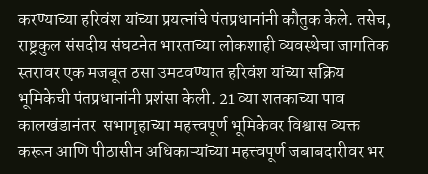करण्याच्या हरिवंश यांच्या प्रयत्नांचे पंतप्रधानांनी कौतुक केले. तसेच, राष्ट्रकुल संसदीय संघटनेत भारताच्या लोकशाही व्यवस्थेचा जागतिक स्तरावर एक मजबूत ठसा उमटवण्यात हरिवंश यांच्या सक्रिय भूमिकेची पंतप्रधानांनी प्रशंसा केली. 21 व्या शतकाच्या पाव कालखंडानंतर  सभागृहाच्या महत्त्वपूर्ण भूमिकेवर विश्वास व्यक्त करून आणि पीठासीन अधिकाऱ्यांच्या महत्त्वपूर्ण जबाबदारीवर भर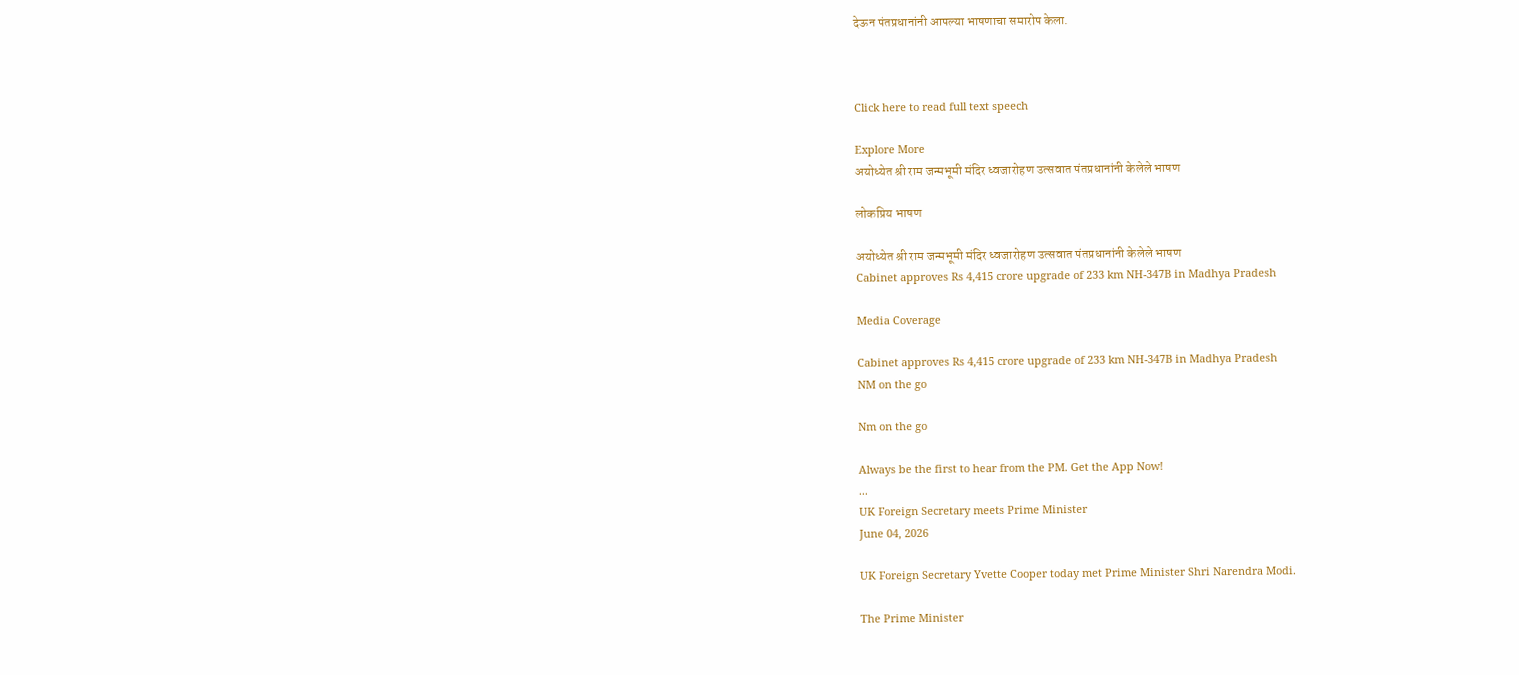देऊन पंतप्रधानांनी आपल्या भाषणाचा समारोप केला.



Click here to read full text speech

Explore More
अयोध्येत श्री राम जन्मभूमी मंदिर ध्वजारोहण उत्सवात पंतप्रधानांनी केलेले भाषण

लोकप्रिय भाषण

अयोध्येत श्री राम जन्मभूमी मंदिर ध्वजारोहण उत्सवात पंतप्रधानांनी केलेले भाषण
Cabinet approves Rs 4,415 crore upgrade of 233 km NH-347B in Madhya Pradesh

Media Coverage

Cabinet approves Rs 4,415 crore upgrade of 233 km NH-347B in Madhya Pradesh
NM on the go

Nm on the go

Always be the first to hear from the PM. Get the App Now!
...
UK Foreign Secretary meets Prime Minister
June 04, 2026

UK Foreign Secretary Yvette Cooper today met Prime Minister Shri Narendra Modi.

The Prime Minister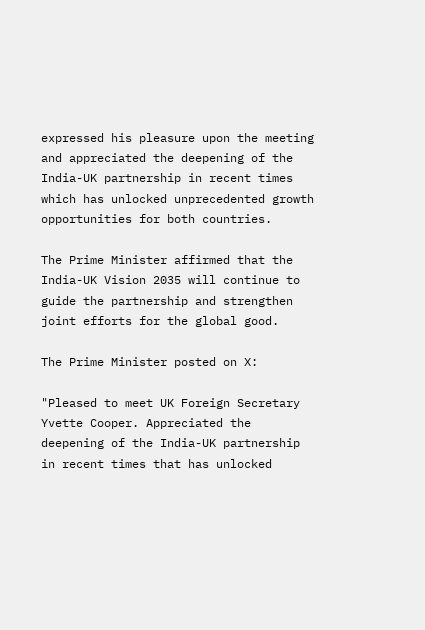expressed his pleasure upon the meeting and appreciated the deepening of the India-UK partnership in recent times which has unlocked unprecedented growth opportunities for both countries.

The Prime Minister affirmed that the India-UK Vision 2035 will continue to guide the partnership and strengthen joint efforts for the global good.

The Prime Minister posted on X:

"Pleased to meet UK Foreign Secretary Yvette Cooper. Appreciated the deepening of the India-UK partnership in recent times that has unlocked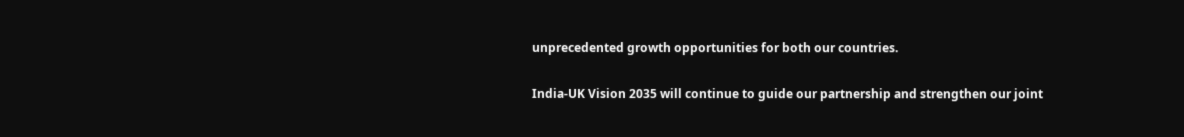unprecedented growth opportunities for both our countries.

India-UK Vision 2035 will continue to guide our partnership and strengthen our joint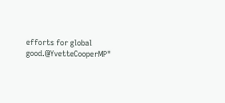efforts for global good.@YvetteCooperMP"